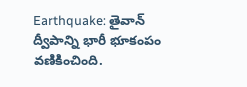Earthquake: తైవాన్ ద్వీపాన్ని భారీ భూకంపం వణికించింది.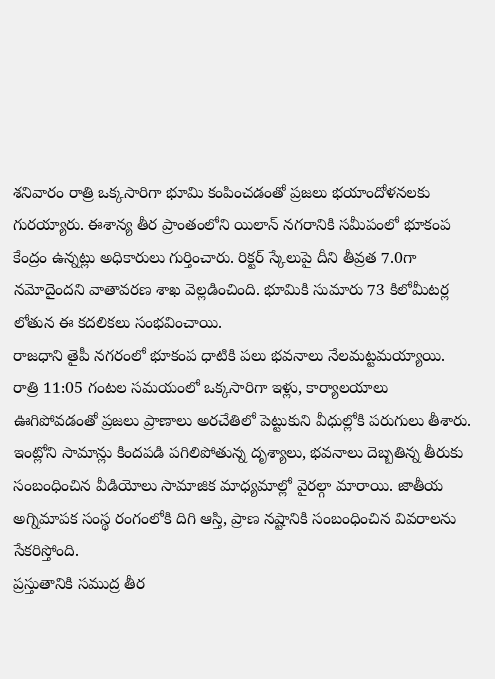శనివారం రాత్రి ఒక్కసారిగా భూమి కంపించడంతో ప్రజలు భయాందోళనలకు గురయ్యారు. ఈశాన్య తీర ప్రాంతంలోని యిలాన్ నగరానికి సమీపంలో భూకంప కేంద్రం ఉన్నట్లు అధికారులు గుర్తించారు. రిక్టర్ స్కేలుపై దీని తీవ్రత 7.0గా నమోదైందని వాతావరణ శాఖ వెల్లడించింది. భూమికి సుమారు 73 కిలోమీటర్ల లోతున ఈ కదలికలు సంభవించాయి.
రాజధాని తైపీ నగరంలో భూకంప ధాటికి పలు భవనాలు నేలమట్టమయ్యాయి. రాత్రి 11:05 గంటల సమయంలో ఒక్కసారిగా ఇళ్లు, కార్యాలయాలు ఊగిపోవడంతో ప్రజలు ప్రాణాలు అరచేతిలో పెట్టుకుని వీధుల్లోకి పరుగులు తీశారు. ఇంట్లోని సామాన్లు కిందపడి పగిలిపోతున్న దృశ్యాలు, భవనాలు దెబ్బతిన్న తీరుకు సంబంధించిన వీడియోలు సామాజిక మాధ్యమాల్లో వైరల్గా మారాయి. జాతీయ అగ్నిమాపక సంస్థ రంగంలోకి దిగి ఆస్తి, ప్రాణ నష్టానికి సంబంధించిన వివరాలను సేకరిస్తోంది.
ప్రస్తుతానికి సముద్ర తీర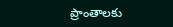ప్రాంతాలకు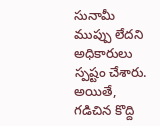సునామీ ముప్పు లేదని అధికారులు స్పష్టం చేశారు. అయితే, గడిచిన కొద్ది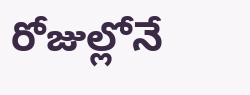రోజుల్లోనే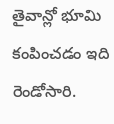తైవాన్లో భూమి కంపించడం ఇది రెండోసారి.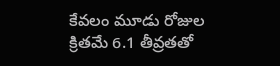కేవలం మూడు రోజుల క్రితమే 6.1 తీవ్రతతో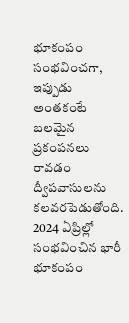భూకంపం సంభవించగా, ఇప్పుడు అంతకంటే బలమైన ప్రకంపనలు రావడం ద్వీపవాసులను కలవరపెడుతోంది. 2024 ఏప్రిల్లో సంభవించిన భారీ భూకంపం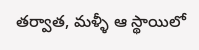తర్వాత, మళ్ళీ ఆ స్థాయిలో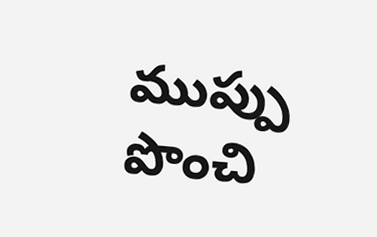ముప్పు పొంచి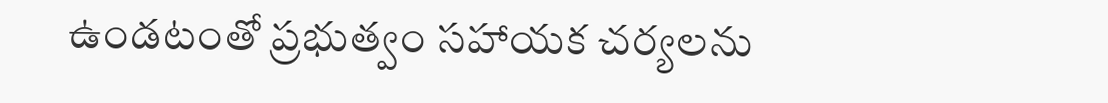ఉండటంతో ప్రభుత్వం సహాయక చర్యలను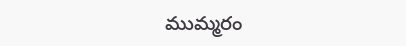ముమ్మరం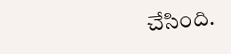చేసింది.